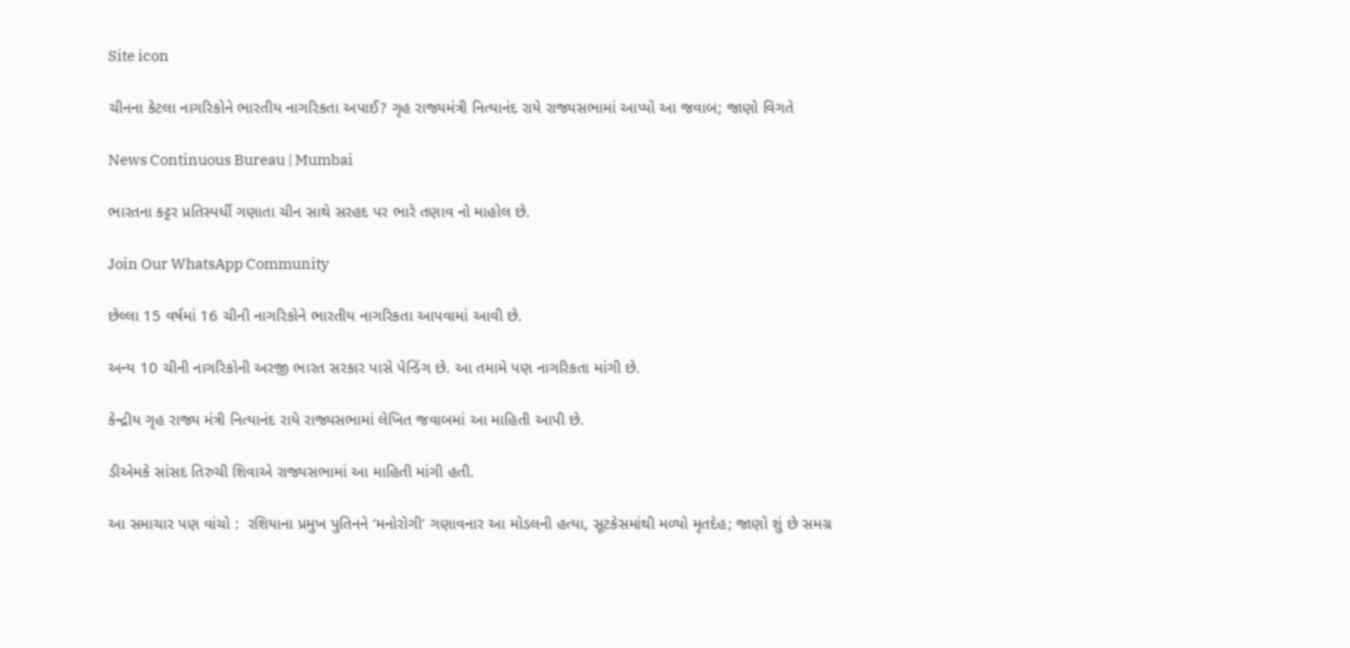Site icon

ચીનના કેટલા નાગરિકોને ભારતીય નાગરિકતા અપાઈ? ગૃહ રાજ્યમંત્રી નિત્યાનંદ રાયે રાજ્યસભામાં આપ્યો આ જવાબ; જાણો વિગતે

News Continuous Bureau | Mumbai

ભારતના કટ્ટર પ્રતિસ્પર્ધી ગણાતા ચીન સાથે સરહદ પર ભારે તણાવ નો માહોલ છે.

Join Our WhatsApp Community

છેલ્લા 15 વર્ષમાં 16 ચીની નાગરિકોને ભારતીય નાગરિકતા આપવામાં આવી છે.

અન્ય 10 ચીની નાગરિકોની અરજી ભારત સરકાર પાસે પેન્ડિંગ છે. આ તમામે પણ નાગરિકતા માંગી છે.

કેન્દ્રીય ગૃહ રાજ્ય મંત્રી નિત્યાનંદ રાયે રાજ્યસભામાં લેખિત જવાબમાં આ માહિતી આપી છે.

ડીએમકે સાંસદ તિરુચી શિવાએ રાજ્યસભામાં આ માહિતી માંગી હતી.

આ સમાચાર પણ વાંચો :  રશિયાના પ્રમુખ પુતિનને ‘મનોરોગી’ ગણાવનાર આ મોડલની હત્યા, સૂટકેસમાંથી મળ્યો મૃતદેહ; જાણો શું છે સમગ્ર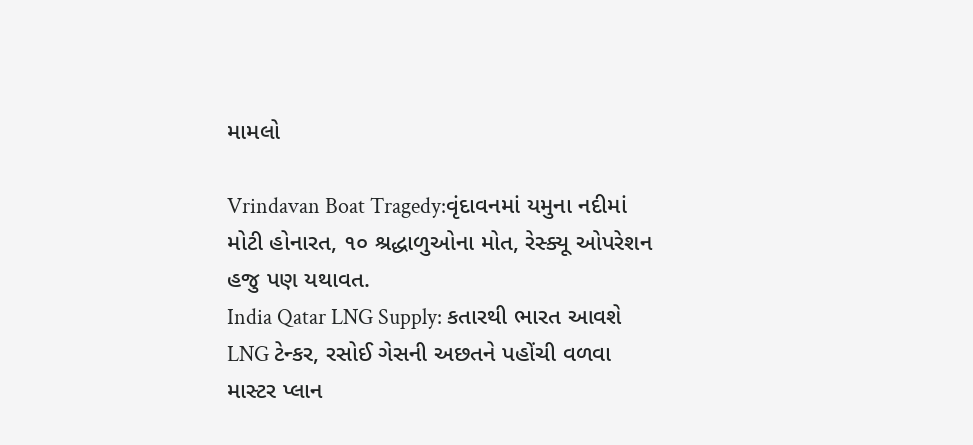મામલો

Vrindavan Boat Tragedy:વૃંદાવનમાં યમુના નદીમાં મોટી હોનારત, ૧૦ શ્રદ્ધાળુઓના મોત, રેસ્ક્યૂ ઓપરેશન હજુ પણ યથાવત.
India Qatar LNG Supply: કતારથી ભારત આવશે LNG ટેન્કર, રસોઈ ગેસની અછતને પહોંચી વળવા માસ્ટર પ્લાન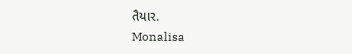તૈયાર.
Monalisa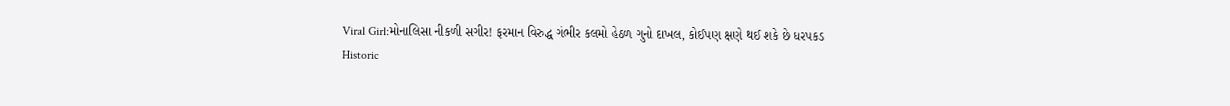Viral Girl:મોનાલિસા નીકળી સગીર! ફરમાન વિરુદ્ધ ગંભીર કલમો હેઠળ ગુનો દાખલ, કોઈપણ ક્ષણે થઈ શકે છે ધરપકડ
Historic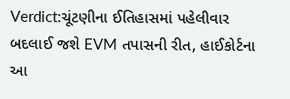Verdict:ચૂંટણીના ઈતિહાસમાં પહેલીવાર બદલાઈ જશે EVM તપાસની રીત, હાઈકોર્ટના આ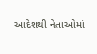આદેશથી નેતાઓમાં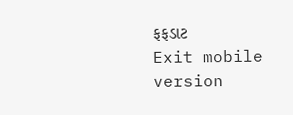ફફડાટ
Exit mobile version